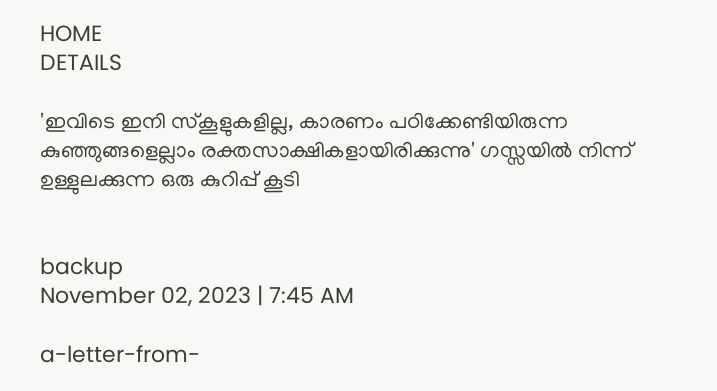HOME
DETAILS

'ഇവിടെ ഇനി സ്‌കൂളുകളില്ല, കാരണം പഠിക്കേണ്ടിയിരുന്ന കുഞ്ഞുങ്ങളെല്ലാം രക്തസാക്ഷികളായിരിക്കുന്നു' ഗസ്സയില്‍ നിന്ന് ഉള്ളുലക്കുന്ന ഒരു കുറിപ്പ് കൂടി


backup
November 02, 2023 | 7:45 AM

a-letter-from-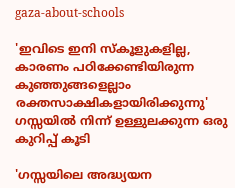gaza-about-schools

'ഇവിടെ ഇനി സ്‌കൂളുകളില്ല, കാരണം പഠിക്കേണ്ടിയിരുന്ന കുഞ്ഞുങ്ങളെല്ലാം രക്തസാക്ഷികളായിരിക്കുന്നു' ഗസ്സയില്‍ നിന്ന് ഉള്ളുലക്കുന്ന ഒരു കുറിപ്പ് കൂടി

'ഗസ്സയിലെ അദ്ധ്യയന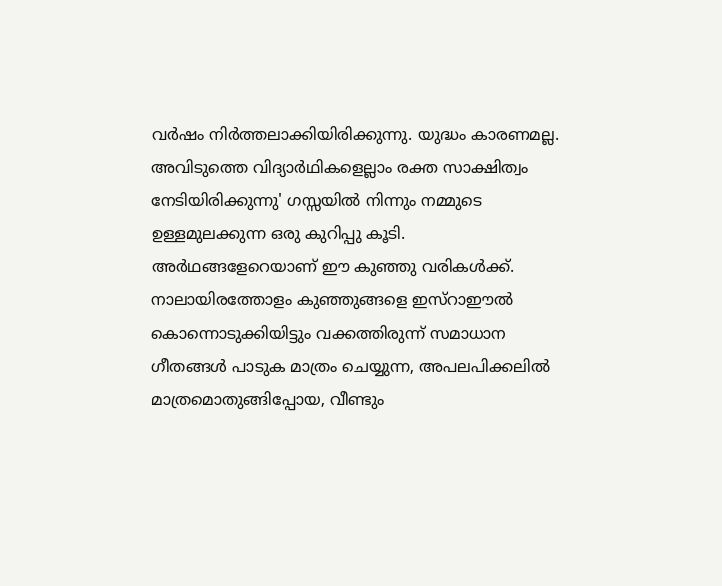വര്‍ഷം നിര്‍ത്തലാക്കിയിരിക്കുന്നു. യുദ്ധം കാരണമല്ല. അവിടുത്തെ വിദ്യാര്‍ഥികളെല്ലാം രക്ത സാക്ഷിത്വം നേടിയിരിക്കുന്നു' ഗസ്സയില്‍ നിന്നും നമ്മുടെ ഉള്ളമുലക്കുന്ന ഒരു കുറിപ്പു കൂടി. അര്‍ഥങ്ങളേറെയാണ് ഈ കുഞ്ഞു വരികള്‍ക്ക്. നാലായിരത്തോളം കുഞ്ഞുങ്ങളെ ഇസ്‌റാഈല്‍ കൊന്നൊടുക്കിയിട്ടും വക്കത്തിരുന്ന് സമാധാന ഗീതങ്ങള്‍ പാടുക മാത്രം ചെയ്യുന്ന, അപലപിക്കലില്‍ മാത്രമൊതുങ്ങിപ്പോയ, വീണ്ടും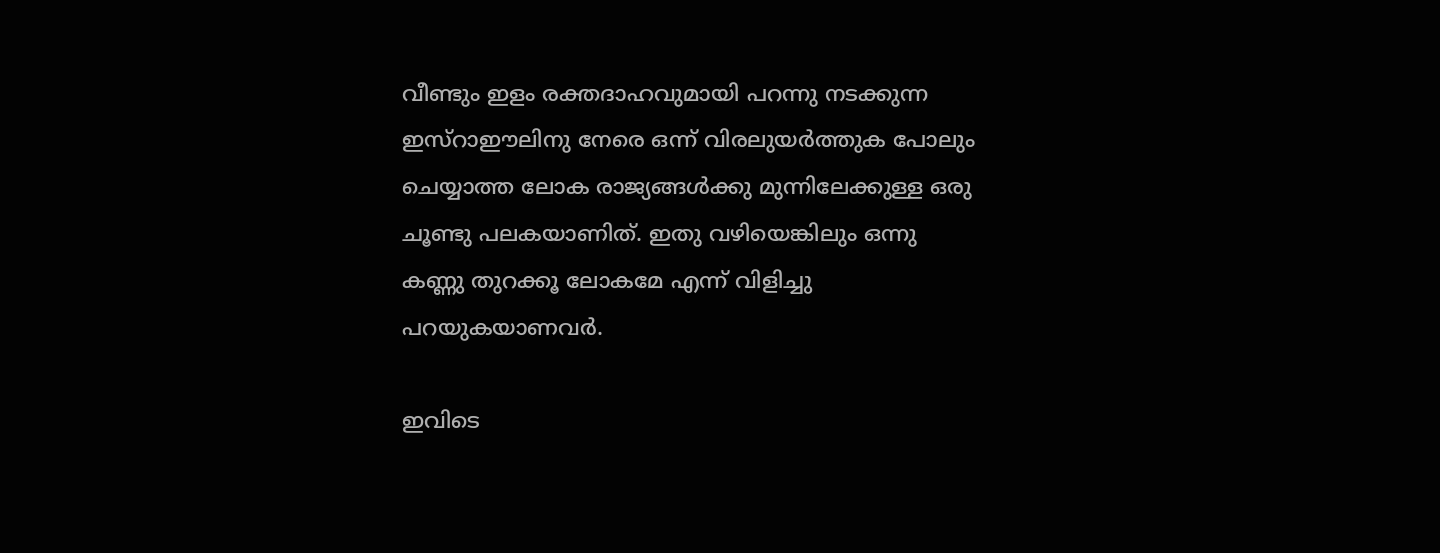വീണ്ടും ഇളം രക്തദാഹവുമായി പറന്നു നടക്കുന്ന ഇസ്‌റാഈലിനു നേരെ ഒന്ന് വിരലുയര്‍ത്തുക പോലും ചെയ്യാത്ത ലോക രാജ്യങ്ങള്‍ക്കു മുന്നിലേക്കുള്ള ഒരു ചൂണ്ടു പലകയാണിത്. ഇതു വഴിയെങ്കിലും ഒന്നു കണ്ണു തുറക്കൂ ലോകമേ എന്ന് വിളിച്ചു പറയുകയാണവര്‍.

ഇവിടെ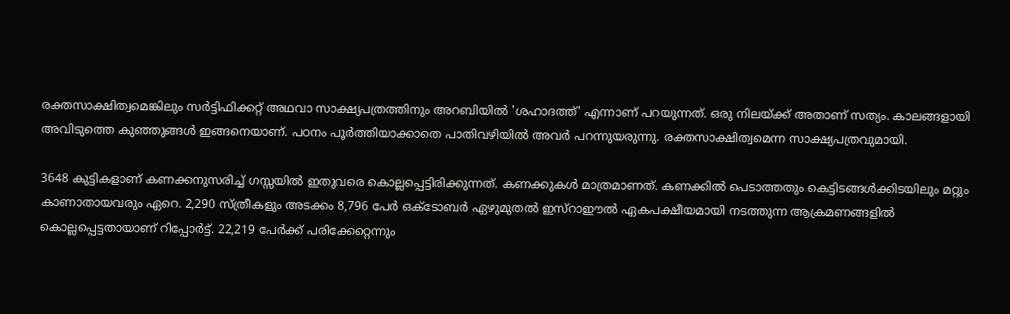രക്തസാക്ഷിത്വമെങ്കിലും സർട്ടിഫിക്കറ്റ് അഥവാ സാക്ഷ്യപത്രത്തിനും അറബിയിൽ 'ശഹാദത്ത്' എന്നാണ് പറയുന്നത്. ഒരു നിലയ്ക്ക് അതാണ് സത്യം. കാലങ്ങളായി അവിടുത്തെ കുഞ്ഞുങ്ങൾ ഇങ്ങനെയാണ്. പഠനം പൂർത്തിയാക്കാതെ പാതിവഴിയിൽ അവർ പറന്നുയരുന്നു. രക്തസാക്ഷിത്വമെന്ന സാക്ഷ്യപത്രവുമായി.

3648 കുട്ടികളാണ് കണക്കനുസരിച്ച് ഗസ്സയിൽ ഇതുവരെ കൊല്ലപ്പെട്ടിരിക്കുന്നത്. കണക്കുകൾ മാത്രമാണത്. കണക്കിൽ പെടാത്തതും കെട്ടിടങ്ങൾക്കിടയിലും മറ്റും കാണാതായവരും ഏറെ. 2,290 സ്ത്രീകളും അടക്കം 8,796 പേർ ഒക്ടോബർ ഏഴുമുതൽ ഇസ്‌റാഈൽ ഏകപക്ഷീയമായി നടത്തുന്ന ആക്രമണങ്ങളിൽ കൊല്ലപ്പെട്ടതായാണ് റിപ്പോർട്ട്. 22,219 പേർക്ക് പരിക്കേറ്റെന്നും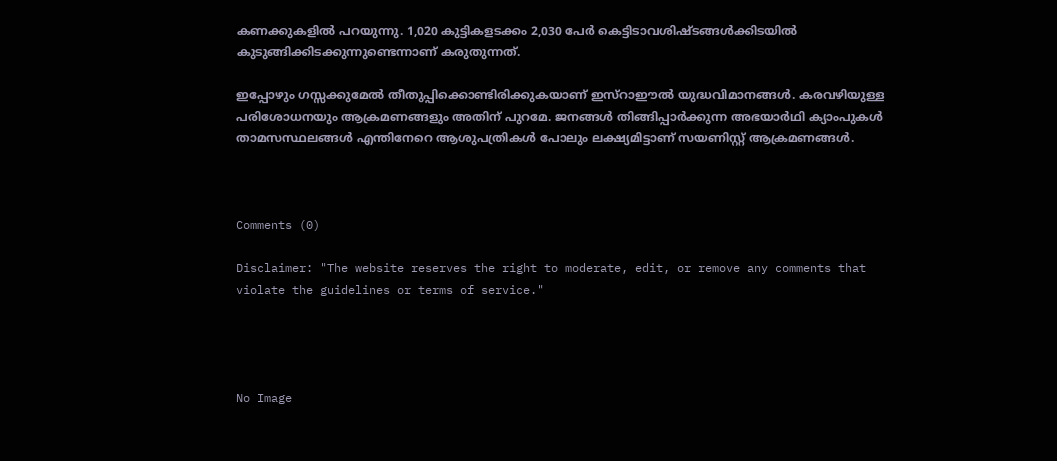കണക്കുകളിൽ പറയുന്നു. 1,020 കുട്ടികളടക്കം 2,030 പേർ കെട്ടിടാവശിഷ്ടങ്ങൾക്കിടയിൽ കുടുങ്ങിക്കിടക്കുന്നുണ്ടെന്നാണ് കരുതുന്നത്.

ഇപ്പോഴും ഗസ്സക്കുമേൽ തീതുപ്പിക്കൊണ്ടിരിക്കുകയാണ് ഇസ്‌റാഈൽ യുദ്ധവിമാനങ്ങൾ. കരവഴിയുള്ള പരിശോധനയും ആക്രമണങ്ങളും അതിന് പുറമേ. ജനങ്ങൾ തിങ്ങിപ്പാർക്കുന്ന അഭയാർഥി ക്യാംപുകൾ താമസസ്ഥലങ്ങൾ എന്തിനേറെ ആശുപത്രികൾ പോലും ലക്ഷ്യമിട്ടാണ് സയണിസ്റ്റ് ആക്രമണങ്ങൾ.



Comments (0)

Disclaimer: "The website reserves the right to moderate, edit, or remove any comments that violate the guidelines or terms of service."




No Image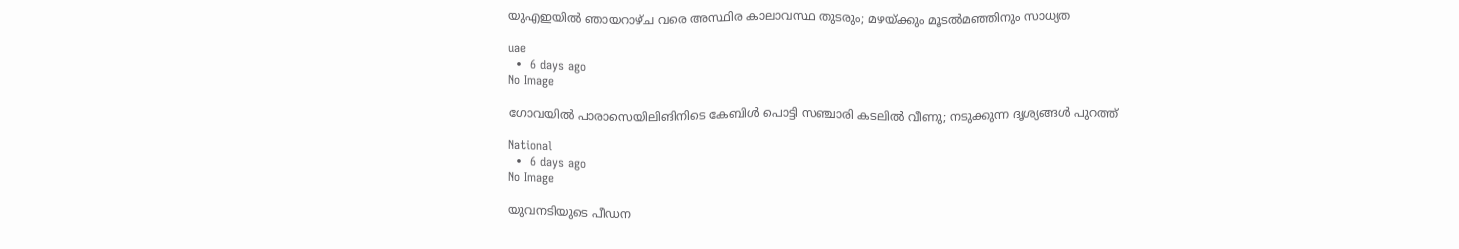യുഎഇയിൽ ഞായറാഴ്ച വരെ അസ്ഥിര കാലാവസ്ഥ തുടരും; മഴയ്ക്കും മൂടൽമഞ്ഞിനും സാധ്യത

uae
  •  6 days ago
No Image

ഗോവയില്‍ പാരാസെയിലിങിനിടെ കേബിള്‍ പൊട്ടി സഞ്ചാരി കടലില്‍ വീണു; നടുക്കുന്ന ദൃശ്യങ്ങള്‍ പുറത്ത്

National
  •  6 days ago
No Image

യുവനടിയുടെ പീഡന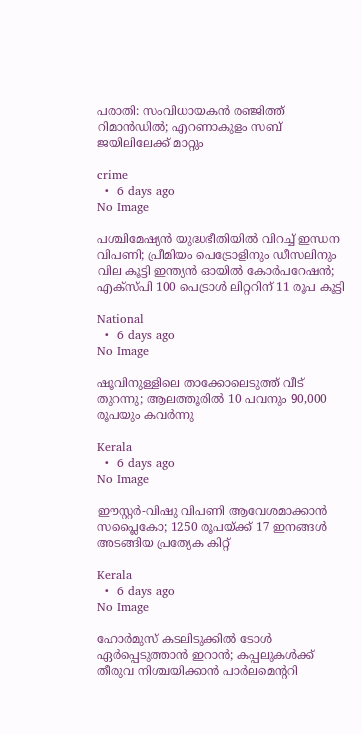പരാതി: സംവിധായകൻ രഞ്ജിത്ത് റിമാൻഡിൽ; എറണാകുളം സബ് ജയിലിലേക്ക് മാറ്റും

crime
  •  6 days ago
No Image

പശ്ചിമേഷ്യൻ യുദ്ധഭീതിയിൽ വിറച്ച് ഇന്ധന വിപണി; പ്രീമിയം പെട്രോളിനും ഡീസലിനും വില കൂട്ടി ഇന്ത്യൻ ഓയിൽ കോർപറേഷൻ; എക്‌സ്‌പി 100 പെട്രാൾ ലിറ്ററിന് 11 രൂപ കൂട്ടി

National
  •  6 days ago
No Image

ഷൂവിനുള്ളിലെ താക്കോലെടുത്ത് വീട് തുറന്നു; ആലത്തൂരില്‍ 10 പവനും 90,000 രൂപയും കവര്‍ന്നു

Kerala
  •  6 days ago
No Image

ഈസ്റ്റര്‍-വിഷു വിപണി ആവേശമാക്കാന്‍ സപ്ലൈകോ; 1250 രൂപയ്ക്ക് 17 ഇനങ്ങള്‍ അടങ്ങിയ പ്രത്യേക കിറ്റ്

Kerala
  •  6 days ago
No Image

ഹോർമുസ് കടലിടുക്കിൽ ടോൾ ഏർപ്പെടുത്താൻ ഇറാൻ; കപ്പലുകൾക്ക് തീരുവ നിശ്ചയിക്കാൻ പാർലമെന്ററി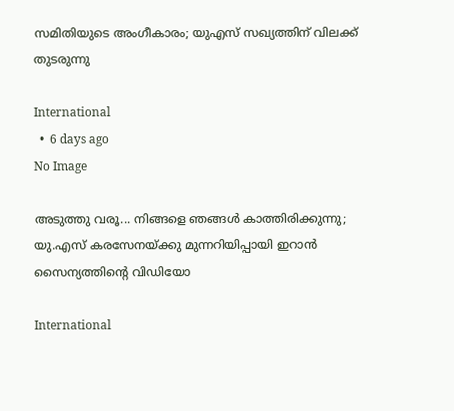സമിതിയുടെ അംഗീകാരം; യുഎസ് സഖ്യത്തിന് വിലക്ക് തുടരുന്നു

International
  •  6 days ago
No Image

അടുത്തു വരൂ... നിങ്ങളെ ഞങ്ങള്‍ കാത്തിരിക്കുന്നു; യു.എസ് കരസേനയ്ക്കു മുന്നറിയിപ്പായി ഇറാന്‍ സൈന്യത്തിന്റെ വിഡിയോ

International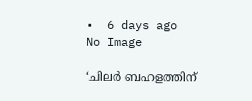•  6 days ago
No Image

‘ചിലർ ബഹളത്തിന്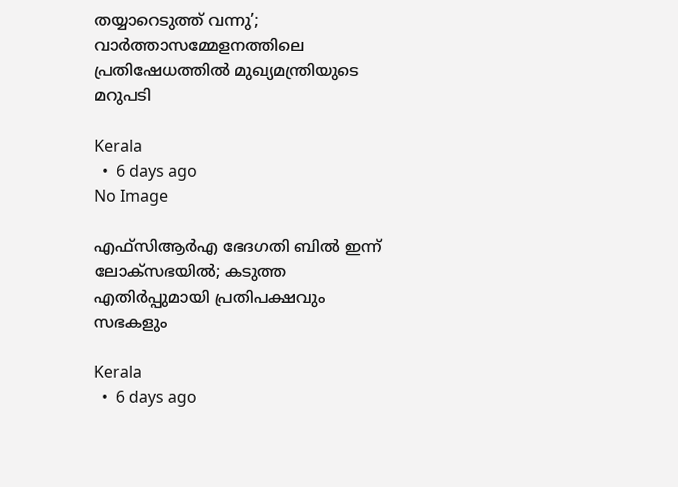തയ്യാറെടുത്ത് വന്നു’; വാർത്താസമ്മേളനത്തിലെ പ്രതിഷേധത്തിൽ മുഖ്യമന്ത്രിയുടെ മറുപടി

Kerala
  •  6 days ago
No Image

എഫ്‌സിആര്‍എ ഭേദഗതി ബില്‍ ഇന്ന് ലോക്‌സഭയില്‍; കടുത്ത എതിര്‍പ്പുമായി പ്രതിപക്ഷവും സഭകളും

Kerala
  •  6 days ago